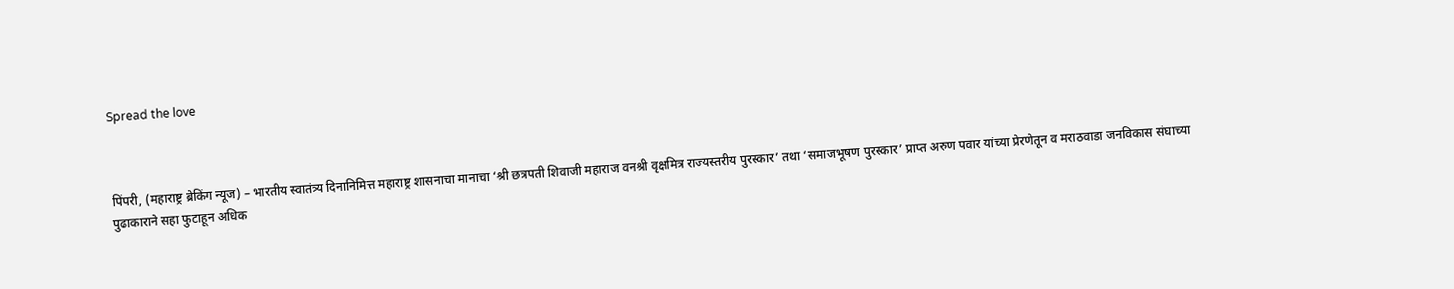Spread the love



पिंपरी, (महाराष्ट्र ब्रेकिंग न्यूज) – भारतीय स्वातंत्र्य दिनानिमित्त महाराष्ट्र शासनाचा मानाचा ‘श्री छत्रपती शिवाजी महाराज वनश्री वृक्षमित्र राज्यस्तरीय पुरस्कार’ तथा ‘समाजभूषण पुरस्कार’ प्राप्त अरुण पवार यांच्या प्रेरणेतून व मराठवाडा जनविकास संघाच्या पुढाकाराने सहा फुटाहून अधिक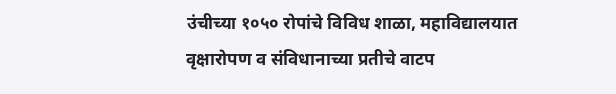उंचीच्या १०५० रोपांचे विविध शाळा, महाविद्यालयात वृक्षारोपण व संविधानाच्या प्रतीचे वाटप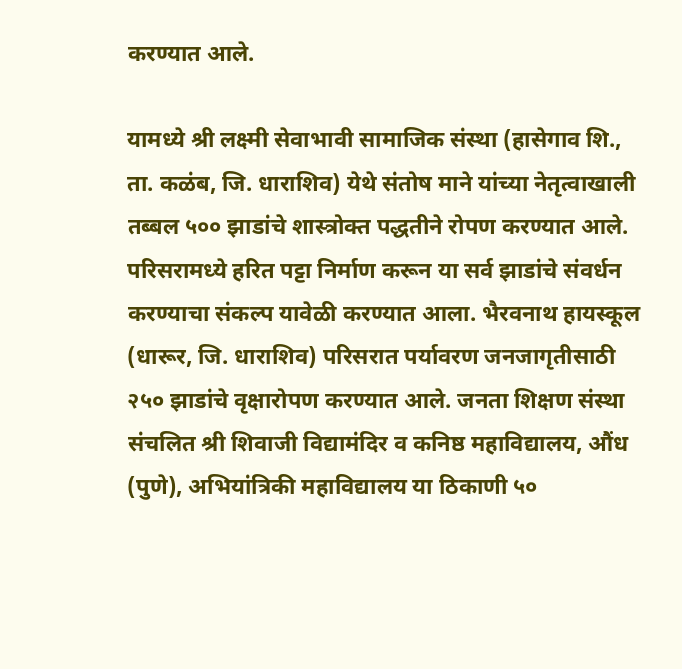करण्यात आले.

यामध्ये श्री लक्ष्मी सेवाभावी सामाजिक संस्था (हासेगाव शि., ता. कळंब, जि. धाराशिव) येथे संतोष माने यांच्या नेतृत्वाखाली तब्बल ५०० झाडांचे शास्त्रोक्त पद्धतीने रोपण करण्यात आले. परिसरामध्ये हरित पट्टा निर्माण करून या सर्व झाडांचे संवर्धन करण्याचा संकल्प यावेळी करण्यात आला. भैरवनाथ हायस्कूल (धारूर, जि. धाराशिव) परिसरात पर्यावरण जनजागृतीसाठी २५० झाडांचे वृक्षारोपण करण्यात आले. जनता शिक्षण संस्था संचलित श्री शिवाजी विद्यामंदिर व कनिष्ठ महाविद्यालय, औंध (पुणे), अभियांत्रिकी महाविद्यालय या ठिकाणी ५०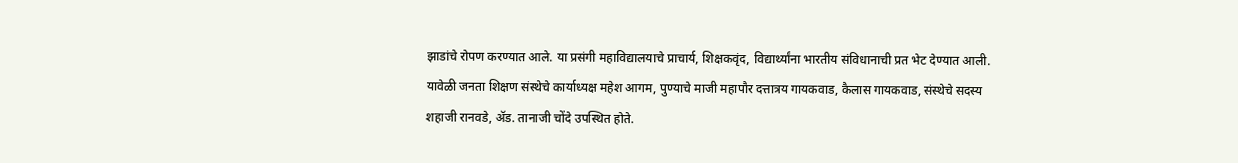झाडांचे रोपण करण्यात आले. या प्रसंगी महाविद्यालयाचे प्राचार्य, शिक्षकवृंद, विद्यार्थ्यांना भारतीय संविधानाची प्रत भेट देण्यात आली. यावेळी जनता शिक्षण संस्थेचे कार्याध्यक्ष महेश आगम, पुण्याचे माजी महापौर दत्तात्रय गायकवाड, कैलास गायकवाड, संस्थेचे सदस्य शहाजी रानवडे, ॲड. तानाजी चोंदे उपस्थित होते.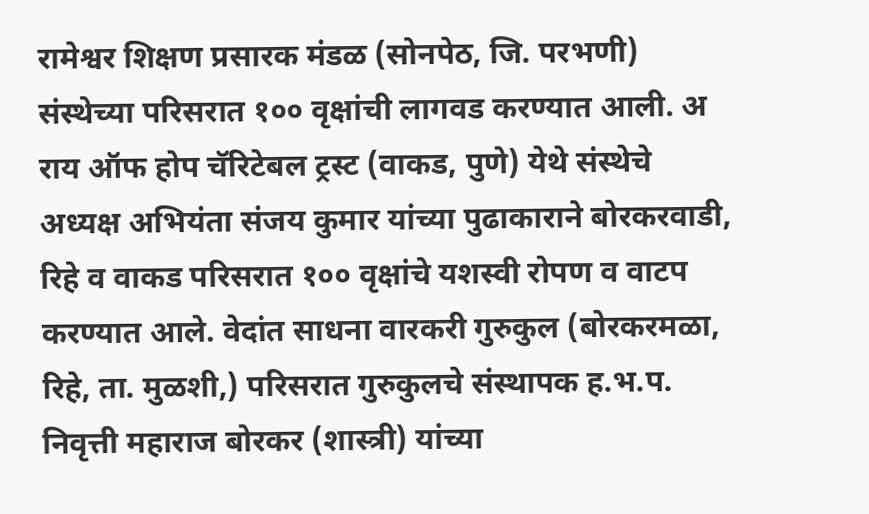रामेश्वर शिक्षण प्रसारक मंडळ (सोनपेठ, जि. परभणी) संस्थेच्या परिसरात १०० वृक्षांची लागवड करण्यात आली. अ राय ऑफ होप चॅरिटेबल ट्रस्ट (वाकड, पुणे) येथे संस्थेचे अध्यक्ष अभियंता संजय कुमार यांच्या पुढाकाराने बोरकरवाडी, रिहे व वाकड परिसरात १०० वृक्षांचे यशस्वी रोपण व वाटप करण्यात आले. वेदांत साधना वारकरी गुरुकुल (बोरकरमळा, रिहे, ता. मुळशी,) परिसरात गुरुकुलचे संस्थापक ह.भ.प. निवृत्ती महाराज बोरकर (शास्त्री) यांच्या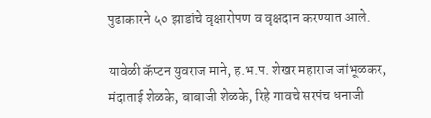पुढाकारने ५० झाडांचे वृक्षारोपण व वृक्षदान करण्यात आले.

यावेळी कॅप्टन युवराज माने, ह.भ.प. शेखर महाराज जांभूळकर, मंदाताई शेळके, बाबाजी शेळके, रिहे गावचे सरपंच धनाजी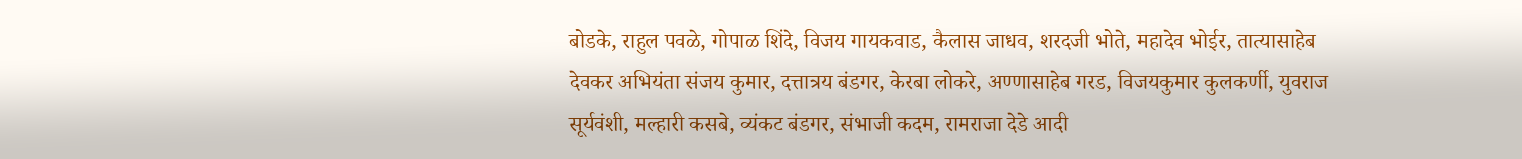बोडके, राहुल पवळे, गोपाळ शिंदे, विजय गायकवाड, कैलास जाधव, शरदजी भोते, महादेव भोईर, तात्यासाहेब देवकर अभियंता संजय कुमार, दत्तात्रय बंडगर, केरबा लोकरे, अण्णासाहेब गरड, विजयकुमार कुलकर्णी, युवराज सूर्यवंशी, मल्हारी कसबे, व्यंकट बंडगर, संभाजी कदम, रामराजा देडे आदी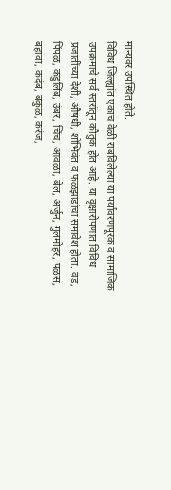मान्यवर उपस्थित होते.
विविध जिल्ह्यांत एकाच वेळी राबविलेल्या या पर्यावरणपूरक व सामाजिक उपक्रमाचे सर्व स्तरांतून कौतुक होत आहे. या वृक्षारोपणात विविध प्रजातींच्या देशी, औषधी, शोभिवंत व फळझाडांचा समावेश होता. वड, पिंपळ, कडुलिंब, उंबर, चिंच, आवळा, बेल, अर्जुन, गुलमोहर, पळस, बहावा, कदंब, बकुळ, करंज,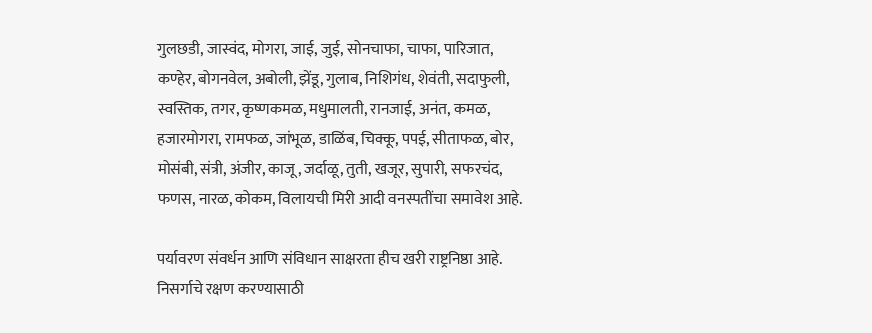गुलछडी, जास्वंद, मोगरा, जाई, जुई, सोनचाफा, चाफा, पारिजात, कण्हेर, बोगनवेल, अबोली, झेंडू, गुलाब, निशिगंध, शेवंती, सदाफुली, स्वस्तिक, तगर, कृष्णकमळ, मधुमालती, रानजाई, अनंत, कमळ, हजारमोगरा, रामफळ, जांभूळ, डाळिंब, चिक्कू, पपई, सीताफळ, बोर, मोसंबी, संत्री, अंजीर, काजू, जर्दाळू, तुती, खजूर, सुपारी, सफरचंद, फणस, नारळ, कोकम, विलायची मिरी आदी वनस्पतींचा समावेश आहे.

पर्यावरण संवर्धन आणि संविधान साक्षरता हीच खरी राष्ट्रनिष्ठा आहे. निसर्गाचे रक्षण करण्यासाठी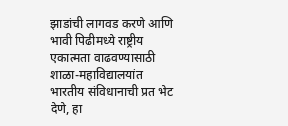झाडांची लागवड करणे आणि भावी पिढीमध्ये राष्ट्रीय एकात्मता वाढवण्यासाठी शाळा-महाविद्यालयांत भारतीय संविधानाची प्रत भेट देणे, हा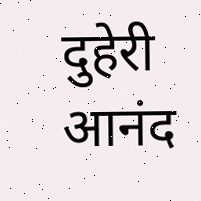दुहेरी आनंद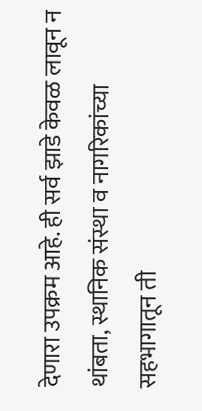देणारा उपक्रम आहे. ही सर्व झाडे केवळ लावून न थांबता, स्थानिक संस्था व नागरिकांच्या सहभागातून ती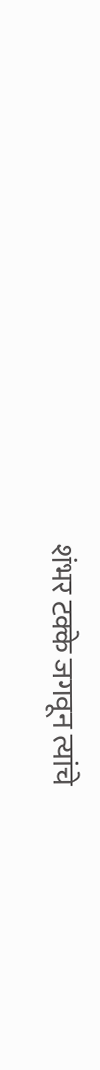शंभर टक्के जगवून त्यांचे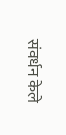संवर्धन केले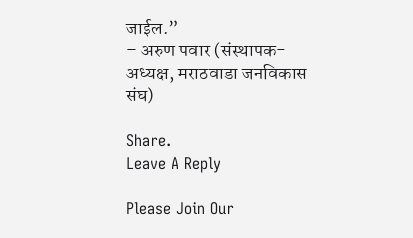जाईल.”
– अरुण पवार (संस्थापक-अध्यक्ष, मराठवाडा जनविकास संघ)

Share.
Leave A Reply

Please Join Our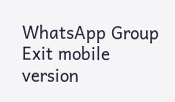WhatsApp Group
Exit mobile version